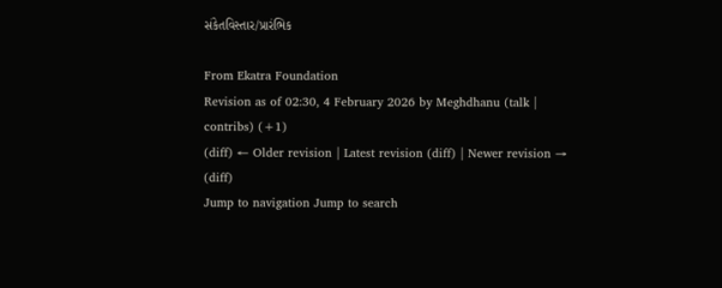સંકેતવિસ્તાર/પ્રારંભિક

From Ekatra Foundation
Revision as of 02:30, 4 February 2026 by Meghdhanu (talk | contribs) (+1)
(diff) ← Older revision | Latest revision (diff) | Newer revision → (diff)
Jump to navigation Jump to search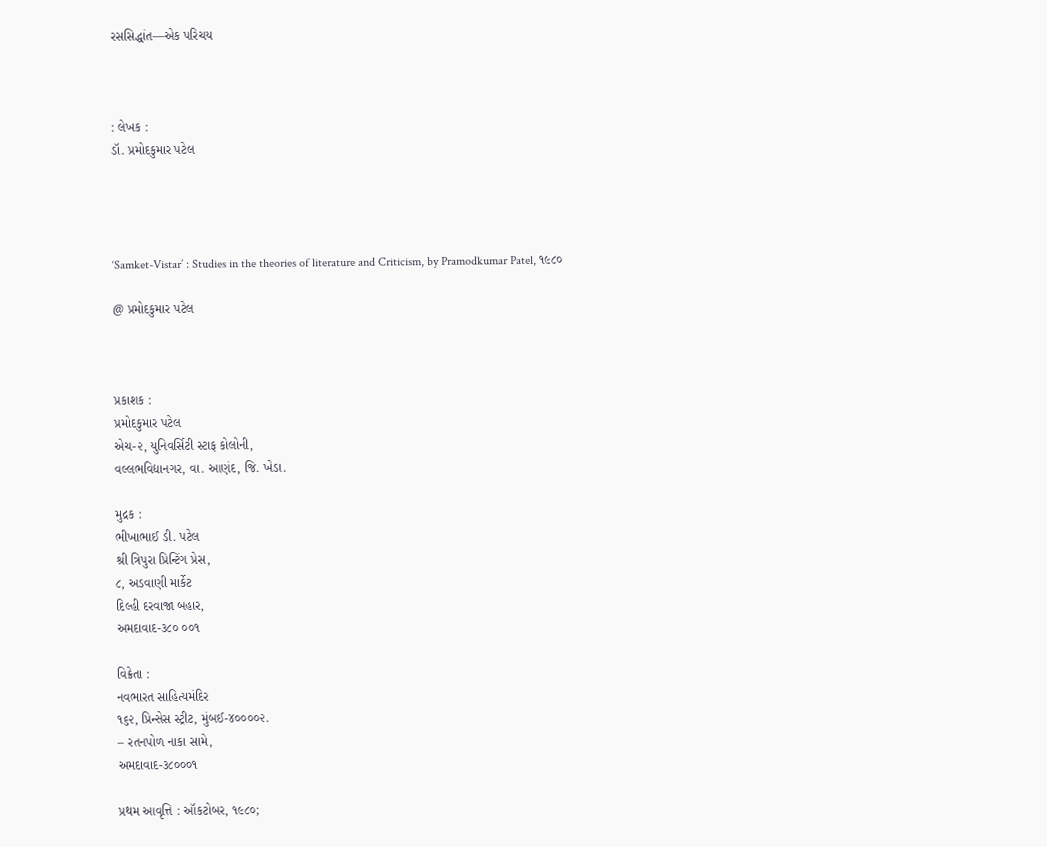રસસિદ્ધાંત—એક પરિચય



: લેખક :
ડૉ. પ્રમોદકુમાર પટેલ




‘Samket-Vistar’ : Studies in the theories of literature and Criticism, by Pramodkumar Patel, ૧૯૮૦

@ પ્રમોદકુમાર પટેલ



પ્રકાશક :
પ્રમોદકુમાર પટેલ
એચ-૨, યુનિવર્સિટી સ્ટાફ કોલોની,
વલ્લભવિદ્યાનગર, વા. આણંદ, જિ. ખેડા.

મુદ્રક :
ભીખાભાઈ ડી. પટેલ
શ્રી ત્રિપુરા પ્રિન્ટિંગ પ્રેસ,
૮, અડવાણી માર્કેટ
દિલ્હી દરવાજા બહાર,
અમદાવાદ-૩૮૦ ૦૦૧

વિક્રેતા :
નવભારત સાહિત્યમંદિર
૧૬૨, પ્રિન્સેસ સ્ટ્રીટ, મુંબઈ-૪૦૦૦૦૨.
– રતનપોળ નાકા સામે,
અમદાવાદ-૩૮૦૦૦૧

પ્રથમ આવૃત્તિ : ઑકટોબર, ૧૯૮૦;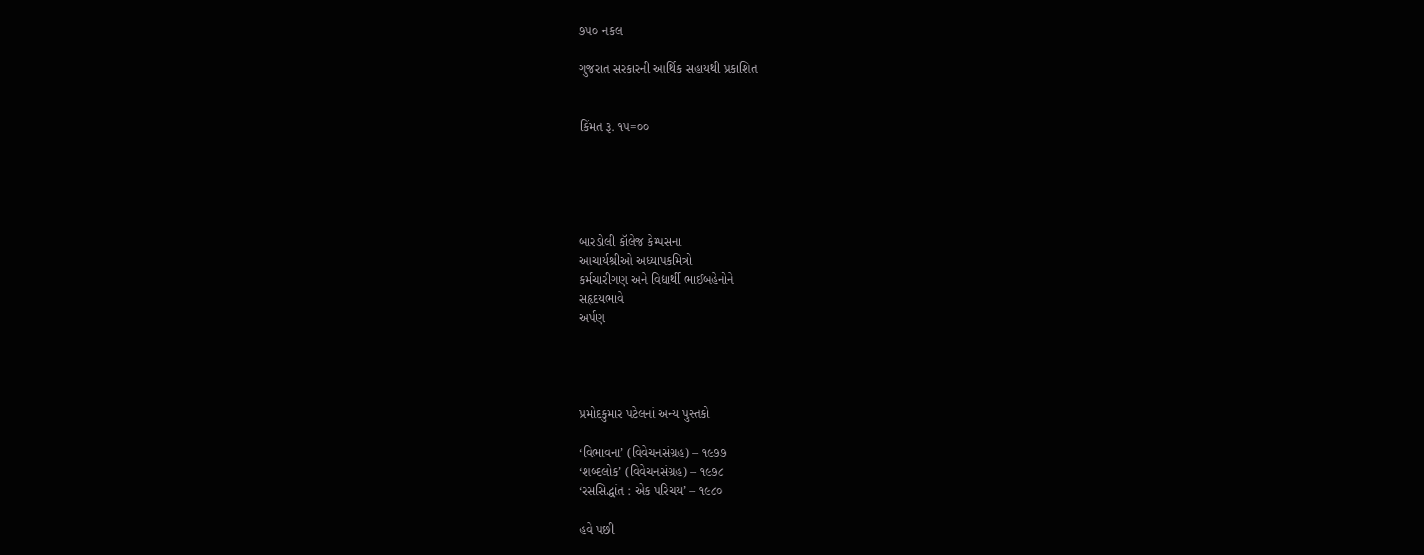૭૫૦ નકલ

ગુજરાત સરકારની આર્થિક સહાયથી પ્રકાશિત


કિંમત રૂ. ૧૫=૦૦





બારડોલી કૉલેજ કેમ્પસના
આચાર્યશ્રીઓ અધ્યાપકમિત્રો
કર્મચારીગણ અને વિદ્યાર્થી ભાઈબહેનોને
સહૃદયભાવે
અર્પણ




પ્રમોદકુમાર પટેલનાં અન્ય પુસ્તકો

‘વિભાવના’ (વિવેચનસંગ્રહ) – ૧૯૭૭
‘શબ્દલોક’ (વિવેચનસંગ્રહ) – ૧૯૭૮
‘રસસિદ્ધાંત : એક પરિચય’ – ૧૯૮૦

હવે પછી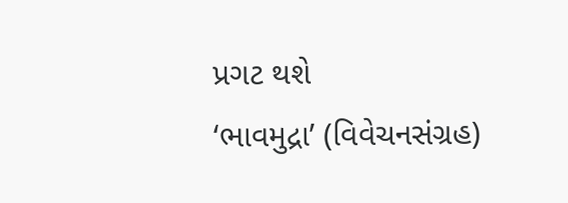પ્રગટ થશે
‘ભાવમુદ્રા’ (વિવેચનસંગ્રહ)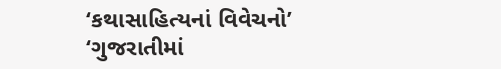‘કથાસાહિત્યનાં વિવેચનો’
‘ગુજરાતીમાં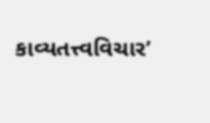કાવ્યતત્ત્વવિચાર’